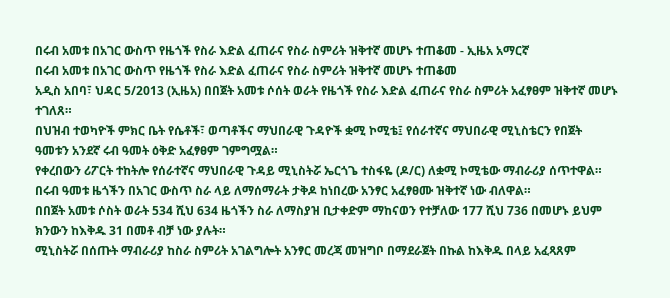በሩብ አመቱ በአገር ውስጥ የዜጎች የስራ እድል ፈጠራና የስራ ስምሪት ዝቅተኛ መሆኑ ተጠቆመ - ኢዜአ አማርኛ
በሩብ አመቱ በአገር ውስጥ የዜጎች የስራ እድል ፈጠራና የስራ ስምሪት ዝቅተኛ መሆኑ ተጠቆመ
አዲስ አበባ፣ ህዳር 5/2013 (ኢዜአ) በበጀት አመቱ ሶሰት ወራት የዜጎች የስራ እድል ፈጠራና የስራ ስምሪት አፈፃፀም ዝቅተኛ መሆኑ ተገለጸ።
በህዝብ ተወካዮች ምክር ቤት የሴቶች፣ ወጣቶችና ማህበራዊ ጉዳዮች ቋሚ ኮሚቴ፤ የሰራተኛና ማህበራዊ ሚኒስቴርን የበጀት ዓመቱን አንደኛ ሩብ ዓመት ዕቅድ አፈፃፀም ገምግሟል።
የቀረበውን ሪፖርት ተከትሎ የሰራተኛና ማህበራዊ ጉዳይ ሚኒስትሯ ኤርጎጌ ተስፋዬ (ዶ/ር) ለቋሚ ኮሚቴው ማብራሪያ ሰጥተዋል።
በሩብ ዓመቱ ዜጎችን በአገር ውስጥ ስራ ላይ ለማሰማራት ታቅዶ ከነበረው አንፃር አፈፃፀሙ ዝቅተኛ ነው ብለዋል።
በበጀት አመቱ ሶስት ወራት 534 ሺህ 634 ዜጎችን ስራ ለማስያዝ ቢታቀድም ማከናወን የተቻለው 177 ሺህ 736 በመሆኑ ይህም ክንውን ከእቅዱ 31 በመቶ ብቻ ነው ያሉት።
ሚኒስትሯ በሰጡት ማብራሪያ ከስራ ስምሪት አገልግሎት አንፃር መረጃ መዝግቦ በማደራጀት በኩል ከእቅዱ በላይ አፈጻጸም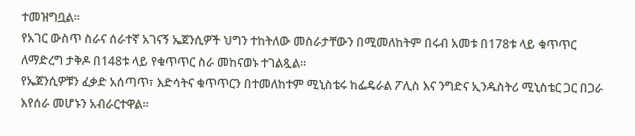ተመዝግቧል።
የአገር ውስጥ ስራና ሰራተኛ አገናኝ ኤጀንሲዎች ህግን ተከትለው መስራታቸውን በሚመለከትም በሩብ አመቱ በ178ቱ ላይ ቁጥጥር ለማድረግ ታቅዶ በ148ቱ ላይ የቁጥጥር ስራ መከናወኑ ተገልጿል።
የኤጀንሲዎቹን ፈቃድ አሰጣጥ፣ እድሳትና ቁጥጥርን በተመለከተም ሚኒስቴሩ ከፌዴራል ፖሊስ እና ንግድና ኢንዱስትሪ ሚኒስቴር ጋር በጋራ እየሰራ መሆኑን አብራርተዋል።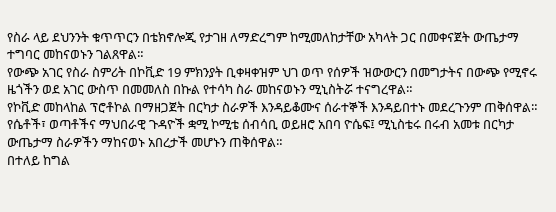የስራ ላይ ደህንንት ቁጥጥርን በቴክኖሎጂ የታገዘ ለማድረግም ከሚመለከታቸው አካላት ጋር በመቀናጀት ውጤታማ ተግባር መከናወኑን ገልጸዋል።
የውጭ አገር የስራ ስምሪት በኮቪድ 19 ምክንያት ቢቀዛቀዝም ህገ ወጥ የሰዎች ዝውውርን በመግታትና በውጭ የሚኖሩ ዜጎችን ወደ አገር ውስጥ በመመለስ በኩል የተሳካ ስራ መከናወኑን ሚኒስትሯ ተናግረዋል።
የኮቪድ መከላከል ፕሮቶኮል በማዘጋጀት በርካታ ስራዎች እንዳይቆሙና ሰራተኞች እንዳይበተኑ መደረጉንም ጠቅሰዋል።
የሴቶች፣ ወጣቶችና ማህበራዊ ጉዳዮች ቋሚ ኮሚቴ ሰብሳቢ ወይዘሮ አበባ ዮሴፍ፤ ሚኒስቴሩ በሩብ አመቱ በርካታ ውጤታማ ስራዎችን ማከናወኑ አበረታች መሆኑን ጠቅሰዋል።
በተለይ ከግል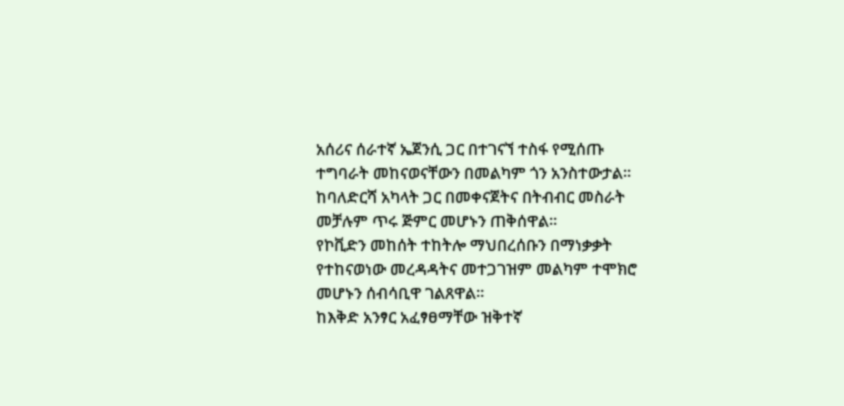አሰሪና ሰራተኛ ኤጀንሲ ጋር በተገናኘ ተስፋ የሚሰጡ ተግባራት መከናወናቸውን በመልካም ጎን አንስተውታል።
ከባለድርሻ አካላት ጋር በመቀናጀትና በትብብር መስራት መቻሉም ጥሩ ጅምር መሆኑን ጠቅሰዋል።
የኮቪድን መከሰት ተከትሎ ማህበረሰቡን በማነቃቃት የተከናወነው መረዳዳትና መተጋገዝም መልካም ተሞክሮ መሆኑን ሰብሳቢዋ ገልጸዋል።
ከእቅድ አንፃር አፈፃፀማቸው ዝቅተኛ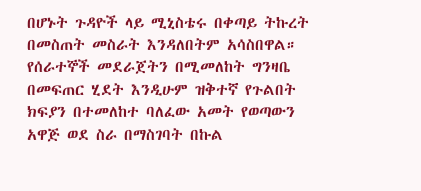በሆኑት ጉዳዮች ላይ ሚኒስቴሩ በቀጣይ ትኩረት በመስጠት መስራት እንዳለበትም አሳስበዋል።
የሰራተኞች መደራጀትን በሚመለከት ግንዛቤ በመፍጠር ሂደት እንዲሁም ዝቅተኛ የጉልበት ክፍያን በተመለከተ ባለፈው አመት የወጣውን አዋጅ ወደ ስራ በማስገባት በኩል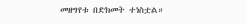መዘግየቱ በድክመት ተነስቷል።